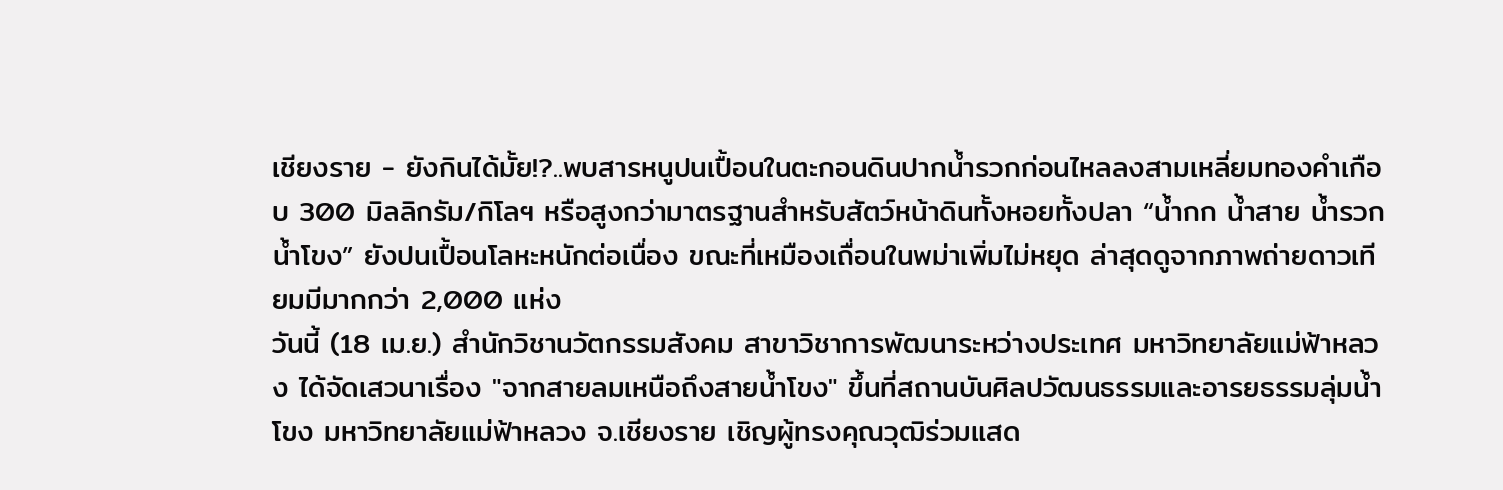เชียงราย - ยังกินได้มั้ย!?..พบสารหนูปนเปื้อนในตะกอนดินปากน้ำรวกก่อนไหลลงสามเหลี่ยมทองคำเกือบ 300 มิลลิกรัม/กิโลฯ หรือสูงกว่ามาตรฐานสำหรับสัตว์หน้าดินทั้งหอยทั้งปลา “น้ำกก น้ำสาย น้ำรวก น้ำโขง” ยังปนเปื้อนโลหะหนักต่อเนื่อง ขณะที่เหมืองเถื่อนในพม่าเพิ่มไม่หยุด ล่าสุดดูจากภาพถ่ายดาวเทียมมีมากกว่า 2,000 แห่ง
วันนี้ (18 เม.ย.) สำนักวิชานวัตกรรมสังคม สาขาวิชาการพัฒนาระหว่างประเทศ มหาวิทยาลัยแม่ฟ้าหลวง ได้จัดเสวนาเรื่อง "จากสายลมเหนือถึงสายน้ำโขง" ขึ้นที่สถานบันศิลปวัฒนธรรมและอารยธรรมลุ่มน้ำโขง มหาวิทยาลัยแม่ฟ้าหลวง จ.เชียงราย เชิญผู้ทรงคุณวุฒิร่วมแสด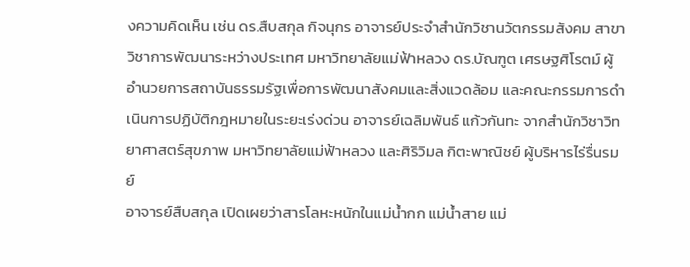งความคิดเห็น เช่น ดร.สืบสกุล กิจนุกร อาจารย์ประจำสำนักวิชานวัตกรรมสังคม สาขาวิชาการพัฒนาระหว่างประเทศ มหาวิทยาลัยแม่ฟ้าหลวง ดร.บัณฑูต เศรษฐศิโรตม์ ผู้อำนวยการสถาบันธรรมรัฐเพื่อการพัฒนาสังคมและสิ่งแวดล้อม และคณะกรรมการดำเนินการปฏิบัติกฎหมายในระยะเร่งด่วน อาจารย์เฉลิมพันธ์ แก้วกันทะ จากสำนักวิชาวิทยาศาสตร์สุขภาพ มหาวิทยาลัยแม่ฟ้าหลวง และศิริวิมล กิตะพาณิชย์ ผู้บริหารไร่รื่นรมย์
อาจารย์สืบสกุล เปิดเผยว่าสารโลหะหนักในแม่น้ำกก แม่น้ำสาย แม่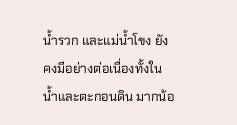น้ำรวก และแม่น้ำโขง ยังคงมีอย่างต่อเนื่องทั้งในน้ำและตะกอนดิน มากน้อ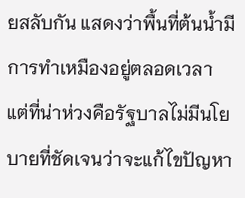ยสลับกัน แสดงว่าพื้นที่ต้นน้ำมีการทำเหมืองอยู่ตลอดเวลา แต่ที่น่าห่วงคือรัฐบาลไม่มีนโยบายที่ชัดเจนว่าจะแก้ไขปัญหา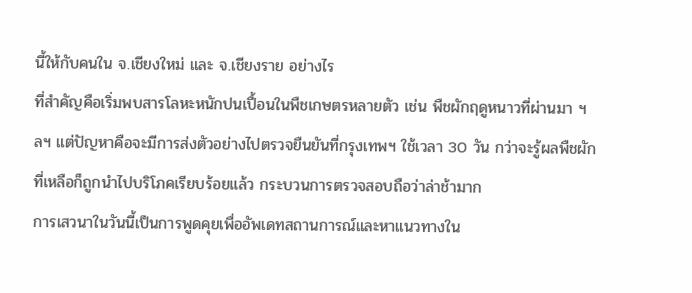นี้ให้กับคนใน จ.เชียงใหม่ และ จ.เชียงราย อย่างไร
ที่สำคัญคือเริ่มพบสารโลหะหนักปนเปื้อนในพืชเกษตรหลายตัว เช่น พืชผักฤดูหนาวที่ผ่านมา ฯลฯ แต่ปัญหาคือจะมีการส่งตัวอย่างไปตรวจยืนยันที่กรุงเทพฯ ใช้เวลา 30 วัน กว่าจะรู้ผลพืชผักที่เหลือก็ถูกนำไปบริโภคเรียบร้อยแล้ว กระบวนการตรวจสอบถือว่าล่าช้ามาก
การเสวนาในวันนี้เป็นการพูดคุยเพื่ออัพเดทสถานการณ์และหาแนวทางใน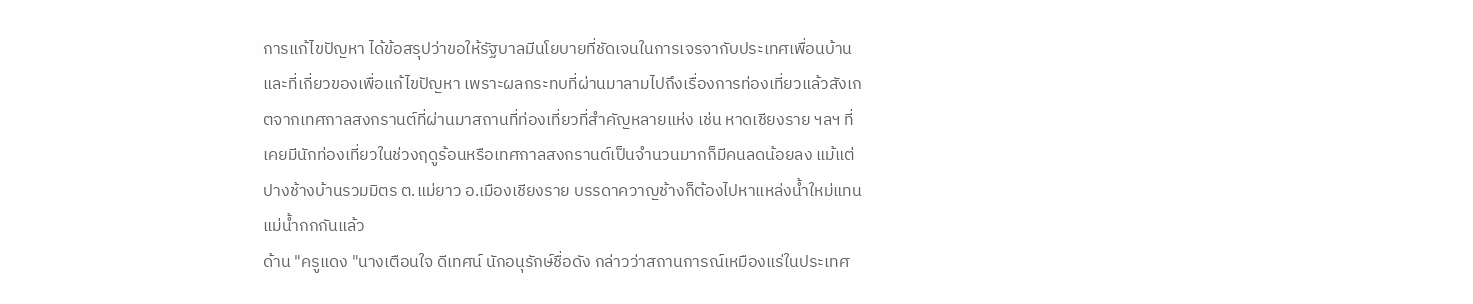การแก้ไขปัญหา ได้ข้อสรุปว่าขอให้รัฐบาลมีนโยบายที่ชัดเจนในการเจรจากับประเทศเพื่อนบ้านและที่เกี่ยวของเพื่อแก้ไขปัญหา เพราะผลกระทบที่ผ่านมาลามไปถึงเรื่องการท่องเที่ยวแล้วสังเกตจากเทศกาลสงกรานต์ที่ผ่านมาสถานที่ท่องเที่ยวที่สำคัญหลายแห่ง เช่น หาดเชียงราย ฯลฯ ที่เคยมีนักท่องเที่ยวในช่วงฤดูร้อนหรือเทศกาลสงกรานต์เป็นจำนวนมากก็มีคนลดน้อยลง แม้แต่ปางช้างบ้านรวมมิตร ต.แม่ยาว อ.เมืองเชียงราย บรรดาควาญช้างก็ต้องไปหาแหล่งน้ำใหม่แทนแม่น้ำกกกันแล้ว
ด้าน "ครูแดง "นางเตือนใจ ดีเทศน์ นักอนุรักษ์ชื่อดัง กล่าวว่าสถานการณ์เหมืองแร่ในประเทศ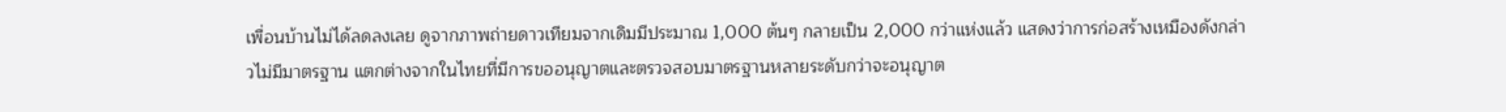เพื่อนบ้านไม่ได้ลดลงเลย ดูจากภาพถ่ายดาวเทียมจากเดิมมีประมาณ 1,000 ต้นๆ กลายเป็น 2,000 กว่าแห่งแล้ว แสดงว่าการก่อสร้างเหมืองดังกล่าวไม่มีมาตรฐาน แตกต่างจากในไทยที่มีการขออนุญาตและตรวจสอบมาตรฐานหลายระดับกว่าจะอนุญาต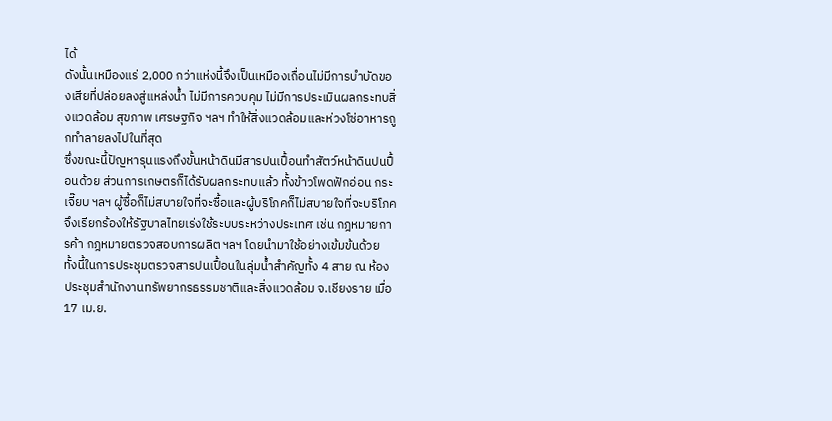ได้
ดังนั้นเหมืองแร่ 2,000 กว่าแห่งนี้จึงเป็นเหมืองเถื่อนไม่มีการบำบัดของเสียที่ปล่อยลงสู่แหล่งน้ำ ไม่มีการควบคุม ไม่มีการประเมินผลกระทบสิ่งแวดล้อม สุขภาพ เศรษฐกิจ ฯลฯ ทำให้สิ่งแวดล้อมและห่วงโซ่อาหารถูกทำลายลงไปในที่สุด
ซึ่งขณะนี้ปัญหารุนแรงถึงขั้นหน้าดินมีสารปนเปื้อนทำสัตว์หน้าดินปนปื้อนด้วย ส่วนการเกษตรก็ได้รับผลกระทบแล้ว ทั้งข้าวโพดฟักอ่อน กระเจี๊ยบ ฯลฯ ผู้ซื้อก็ไม่สบายใจที่จะซื้อและผู้บริโภคก็ไม่สบายใจที่จะบริโภค จึงเรียกร้องให้รัฐบาลไทยเร่งใช้ระบบระหว่างประเทศ เช่น กฎหมายการค้า กฎหมายตรวจสอบการผลิต ฯลฯ โดยนำมาใช้อย่างเข้มข้นด้วย
ทั้งนี้ในการประชุมตรวจสารปนเปื้อนในลุ่มน้ำสำคัญทั้ง 4 สาย ณ ห้องประชุมสำนักงานทรัพยากรธรรมชาติและสิ่งแวดล้อม จ.เชียงราย เมื่อ 17 เม.ย.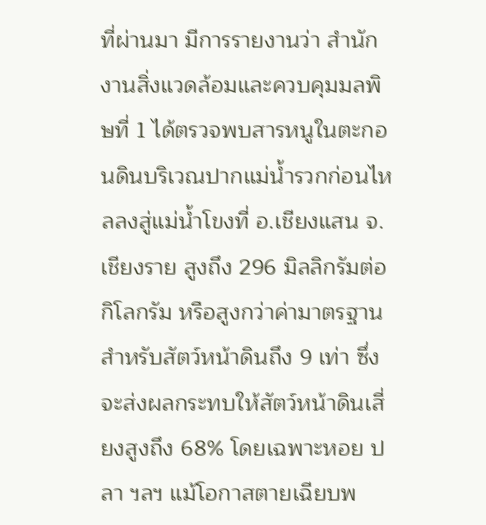ที่ผ่านมา มีการรายงานว่า สำนักงานสิ่งแวดล้อมและควบคุมมลพิษที่ 1 ได้ตรวจพบสารหนูในตะกอนดินบริเวณปากแม่น้ำรวกก่อนไหลลงสู่แม่น้ำโขงที่ อ.เชียงแสน จ.เชียงราย สูงถึง 296 มิลลิกรัมต่อกิโลกรัม หรือสูงกว่าค่ามาตรฐานสำหรับสัตว์หน้าดินถึง 9 เท่า ซึ่งจะส่งผลกระทบให้สัตว์หน้าดินเสี่ยงสูงถึง 68% โดยเฉพาะหอย ปลา ฯลฯ แม้โอกาสตายเฉียบพ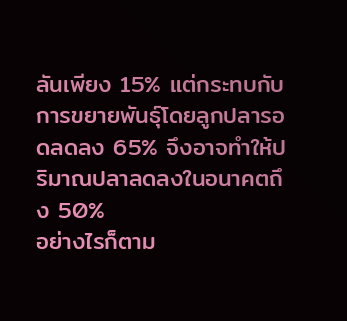ลันเพียง 15% แต่กระทบกับการขยายพันธุ์โดยลูกปลารอดลดลง 65% จึงอาจทำให้ปริมาณปลาลดลงในอนาคตถึง 50%
อย่างไรก็ตาม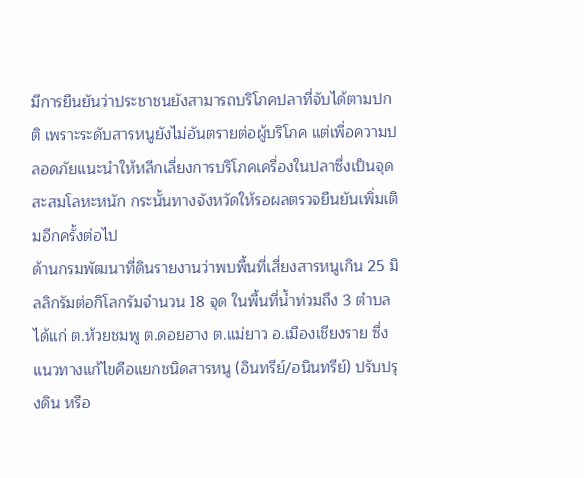มีการยืนยันว่าประชาชนยังสามารถบริโภคปลาที่จับได้ตามปกติ เพราะระดับสารหนูยังไม่อันตรายต่อผู้บริโภค แต่เพื่อความปลอดภัยแนะนำให้หลีกเลี่ยงการบริโภคเครื่องในปลาซึ่งเป็นจุดสะสมโลหะหนัก กระนั้นทางจังหวัดให้รอผลตรวจยืนยันเพิ่มเติมอีกครั้งต่อไป
ด้านกรมพัฒนาที่ดินรายงานว่าพบพื้นที่เสี่ยงสารหนูเกิน 25 มิลลิกรัมต่อกิโลกรัมจำนวน 18 จุด ในพื้นที่น้ำท่วมถึง 3 ตำบล ได้แก่ ต.ห้วยชมพู ต.ดอยฮาง ต.แม่ยาว อ.เมืองเชียงราย ซึ่งแนวทางแก้ไขคือแยกชนิดสารหนู (อินทรีย์/อนินทรีย์) ปรับปรุงดิน หรือ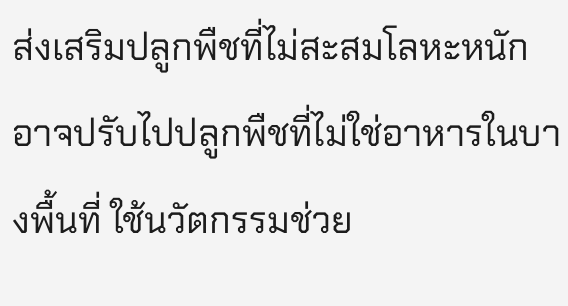ส่งเสริมปลูกพืชที่ไม่สะสมโลหะหนัก อาจปรับไปปลูกพืชที่ไม่ใช่อาหารในบางพื้นที่ ใช้นวัตกรรมช่วย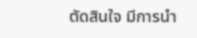ตัดสินใจ มีการนำ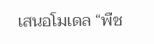เสนอโมเดล “พืช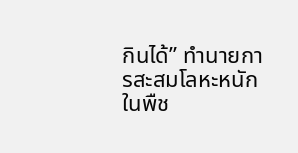กินได้” ทำนายการสะสมโลหะหนักในพืช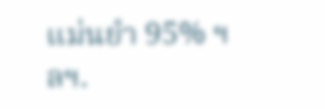แม่นยำ 95% ฯลฯ.